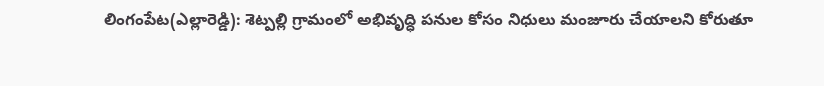లింగంపేట(ఎల్లారెడ్డి): శెట్పల్లి గ్రామంలో అభివృద్ధి పనుల కోసం నిధులు మంజూరు చేయాలని కోరుతూ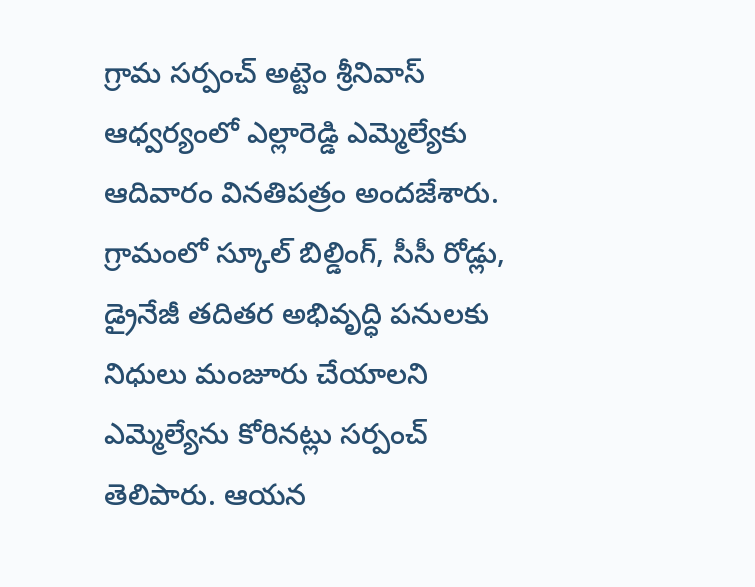గ్రామ సర్పంచ్ అట్టెం శ్రీనివాస్ ఆధ్వర్యంలో ఎల్లారెడ్డి ఎమ్మెల్యేకు ఆదివారం వినతిపత్రం అందజేశారు. గ్రామంలో స్కూల్ బిల్డింగ్, సీసీ రోడ్లు, డ్రైనేజీ తదితర అభివృద్ధి పనులకు నిధులు మంజూరు చేయాలని ఎమ్మెల్యేను కోరినట్లు సర్పంచ్ తెలిపారు. ఆయన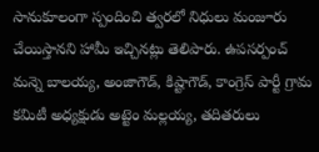సానుకూలంగా స్పందించి త్వరలో నిధులు మంజూరు చేయిస్తానని హామీ ఇచ్చినట్లు తెలిపారు. ఉపసర్పంచ్ మన్నె బాలయ్య, అంజాగౌడ్, కిష్టాగౌడ్, కాంగ్రెస్ పార్టీ గ్రామ కమిటీ అధ్యక్షుడు అట్టెం మల్లయ్య, తదితరులు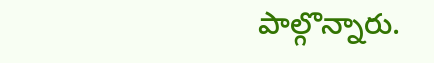పాల్గొన్నారు.